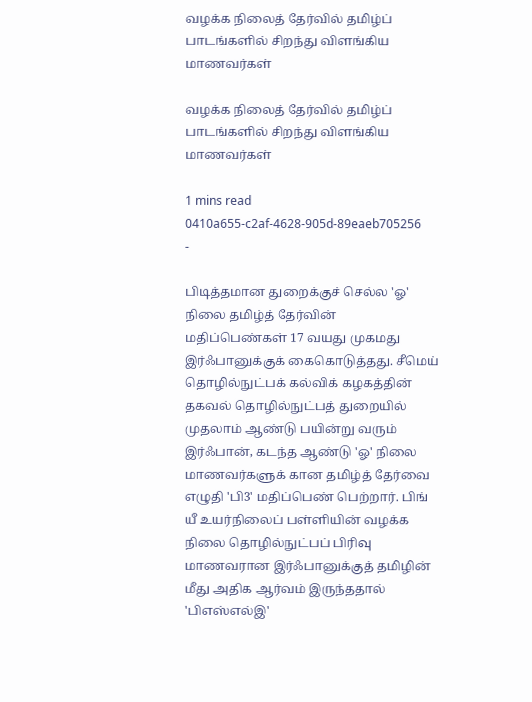வழக்க நிலைத் தேர்வில் தமிழ்ப் பாடங்களில் சிறந்து விளங்கிய மாணவர்கள்

வழக்க நிலைத் தேர்வில் தமிழ்ப் பாடங்களில் சிறந்து விளங்கிய மாணவர்கள்

1 mins read
0410a655-c2af-4628-905d-89eaeb705256
-

பிடித்தமான துறைக்குச் செல்ல 'ஓ' நிலை தமிழ்த் தேர்வின் மதிப்பெண்கள் 17 வயது முகமது இர்ஃபானுக்குக் கைகொடுத்தது. சீமெய் தொழில்நுட்பக் கல்விக் கழகத்தின் தகவல் தொழில்நுட்பத் துறையில் முதலாம் ஆண்டு பயின்று வரும் இர்ஃபான், கடந்த ஆண்டு 'ஓ' நிலை மாணவர்களுக் கான தமிழ்த் தேர்வை எழுதி 'பி3' மதிப்பெண் பெற்றார். பிங் யீ உயர்நிலைப் பள்ளியின் வழக்க நிலை தொழில்நுட்பப் பிரிவு மாணவரான இர்ஃபானுக்குத் தமிழின் மீது அதிக ஆர்வம் இருந்ததால் 'பிஎஸ்எல்இ'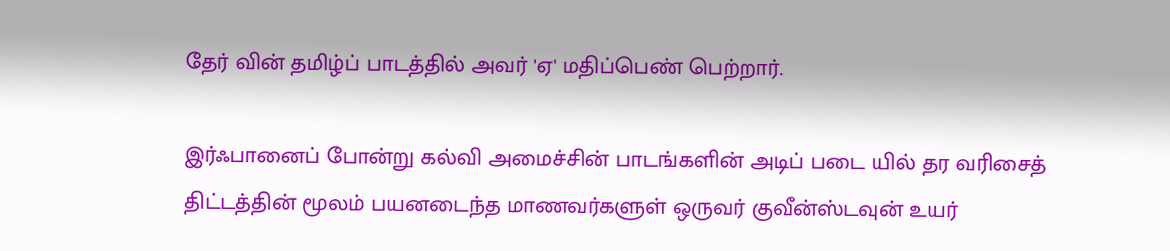தேர் வின் தமிழ்ப் பாடத்தில் அவர் 'ஏ' மதிப்பெண் பெற்றார்.

இர்ஃபானைப் போன்று கல்வி அமைச்சின் பாடங்களின் அடிப் படை யில் தர வரிசைத் திட்டத்தின் மூலம் பயனடைந்த மாணவர்களுள் ஒருவர் குவீன்ஸ்டவுன் உயர்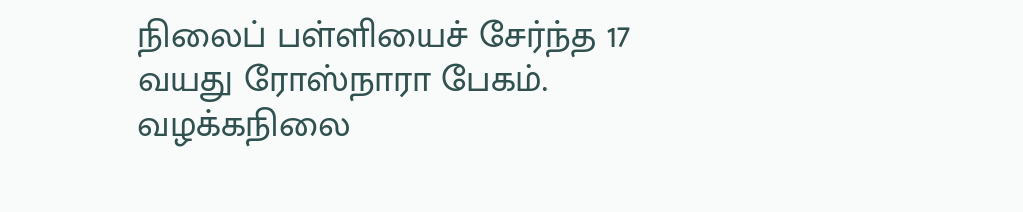நிலைப் பள்ளியைச் சேர்ந்த 17 வயது ரோஸ்நாரா பேகம். வழக்கநிலை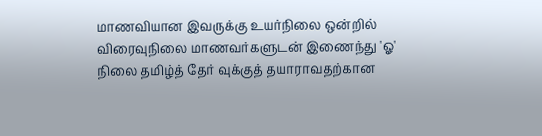மாணவியான இவருக்கு உயர்நிலை ஒன்றில் விரைவுநிலை மாணவர்களுடன் இணைந்து 'ஓ' நிலை தமிழ்த் தேர் வுக்குத் தயாராவதற்கான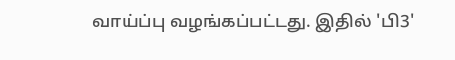வாய்ப்பு வழங்கப்பட்டது. இதில் 'பி3'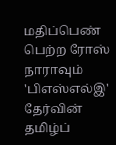மதிப்பெண் பெற்ற ரோஸ் நாராவும் 'பிஎஸ்எல்இ' தேர்வின் தமிழ்ப்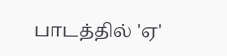பாடத்தில் 'ஏ'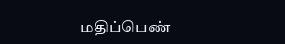மதிப்பெண்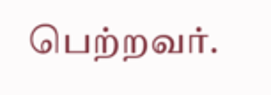பெற்றவர்.